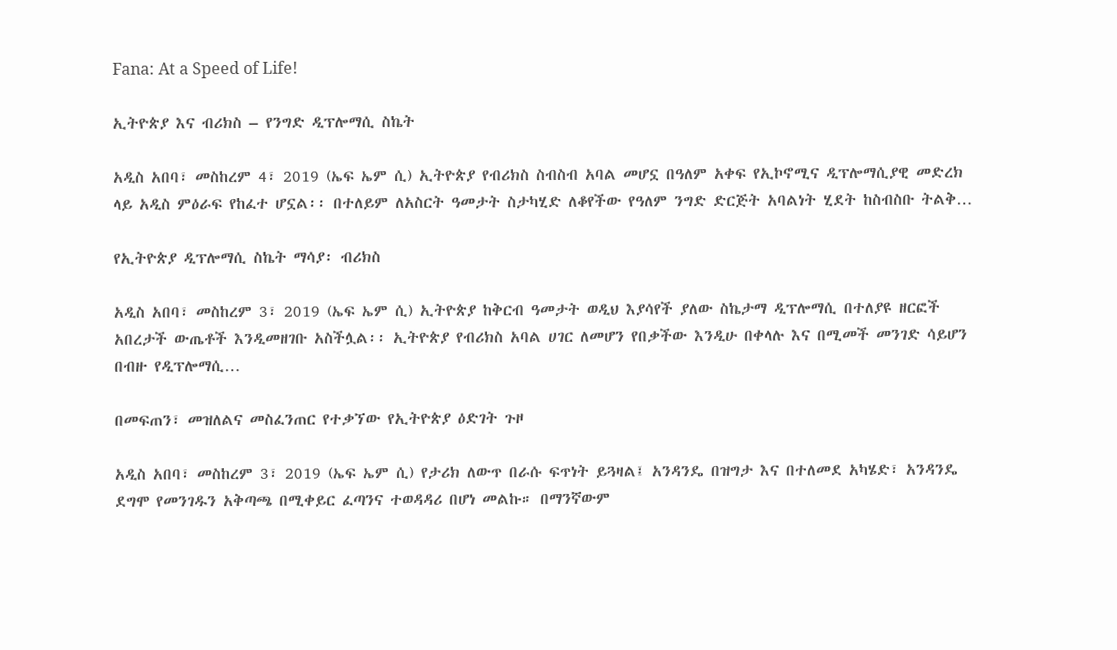Fana: At a Speed of Life!

ኢትዮጵያ እና ብሪክስ – የንግድ ዲፕሎማሲ ስኬት

አዲስ አበባ፣ መስከረም 4፣ 2019 (ኤፍ ኤም ሲ) ኢትዮጵያ የብሪክስ ስብስብ አባል መሆኗ በዓለም አቀፍ የኢኮኖሚና ዲፕሎማሲያዊ መድረክ ላይ አዲስ ምዕራፍ የከፈተ ሆኗል፡፡ በተለይም ለአስርት ዓመታት ስታካሂድ ለቆየችው የዓለም ንግድ ድርጅት አባልነት ሂደት ከስብስቡ ትልቅ…

የኢትዮጵያ ዲፕሎማሲ ስኬት ማሳያ፡ ብሪክስ

አዲስ አበባ፣ መስከረም 3፣ 2019 (ኤፍ ኤም ሲ) ኢትዮጵያ ከቅርብ ዓመታት ወዲህ እያሳየች ያለው ስኬታማ ዲፕሎማሲ በተለያዩ ዘርፎች አበረታች ውጤቶች እንዲመዘገቡ አስችሏል፡፡ ኢትዮጵያ የብሪክስ አባል ሀገር ለመሆን የበቃችው እንዲሁ በቀላሉ እና በሚመች መንገድ ሳይሆን በብዙ የዲፕሎማሲ…

በመፍጠን፣ መዝለልና መስፈንጠር የተቃኘው የኢትዮጵያ ዕድገት ጉዞ

አዲስ አበባ፣ መስከረም 3፣ 2019 (ኤፍ ኤም ሲ) የታሪክ ለውጥ በራሱ ፍጥነት ይጓዛል፤ አንዳንዴ በዝግታ እና በተለመደ አካሄድ፣ አንዳንዴ ደግሞ የመንገዱን አቅጣጫ በሚቀይር ፈጣንና ተወዳዳሪ በሆነ መልኩ። በማንኛውም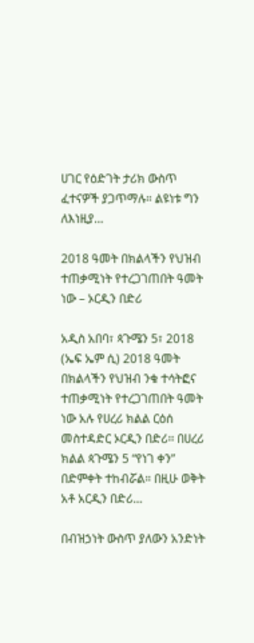ሀገር የዕድገት ታሪክ ውስጥ ፈተናዎች ያጋጥማሉ። ልዩነቱ ግን ለእነዚያ…

2018 ዓመት በክልላችን የህዝብ ተጠቃሚነት የተረጋገጠበት ዓመት ነው – ኦርዲን በድሪ

አዲስ አበባ፣ ጳጉሜን 5፣ 2018 (ኤፍ ኤም ሲ) 2018 ዓመት በክልላችን የህዝብ ንቁ ተሳትፎና ተጠቃሚነት የተረጋገጠበት ዓመት ነው አሉ የሀረሪ ክልል ርዕሰ መስተዳድር ኦርዲን በድሪ፡፡ በሀረሪ ክልል ጳጉሜን 5 “የነገ ቀን” በድምቀት ተከብሯል። በዚሁ ወቅት አቶ አርዲን በድሪ…

በብዝኃነት ውስጥ ያለውን አንድነት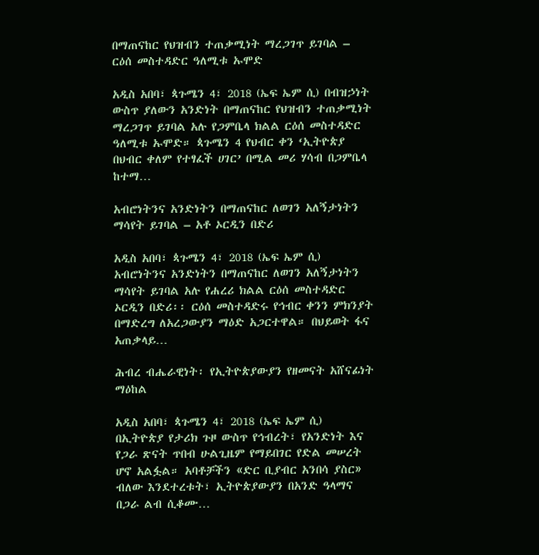በማጠናከር የህዝብን ተጠቃሚነት ማረጋገጥ ይገባል – ርዕሰ መስተዳድር ዓለሚቱ ኡሞድ

አዲስ አበባ፣ ጳጉሜን 4፣ 2018 (ኤፍ ኤም ሲ) በብዝኃነት ውስጥ ያለውን አንድነት በማጠናከር የህዝብን ተጠቃሚነት ማረጋገጥ ይገባል አሉ የጋምቤላ ክልል ርዕሰ መስተዳድር ዓለሚቱ ኡሞድ። ጳጉሜን 4 የህብር ቀን ‘ኢትዮጵያ በህብር ቀለም የተፃፈች ሀገር’ በሚል መሪ ሃሳብ በጋምቤላ ከተማ…

አብሮነትንና አንድነትን በማጠናከር ለወገን አለኝታነትን ማሳየት ይገባል – አቶ ኦርዲን በድሪ

አዲስ አበባ፣ ጳጉሜን 4፣ 2018 (ኤፍ ኤም ሲ) አብሮነትንና አንድነትን በማጠናከር ለወገን አለኝታነትን ማሳየት ይገባል አሉ የሐረሪ ክልል ርዕሰ መስተዳድር ኦርዲን በድሪ፡፡ ርዕሰ መስተዳድሩ የኅብር ቀንን ምክንያት በማድረግ ለአረጋውያን ማዕድ አጋርተዋል። በህይወት ፋና አጠቃላይ…

ሕብረ ብሔራዊነት፡ የኢትዮጵያውያን የዘመናት አሸናፊነት ማዕከል

አዲስ አበባ፣ ጳጉሜን 4፣ 2018 (ኤፍ ኤም ሲ) በኢትዮጵያ የታሪክ ጉዞ ውስጥ የኅብረት፣ የአንድነት እና የጋራ ጽናት ጥበብ ሁልጊዜም የማይበገር የድል መሠረት ሆኖ አልፏል። አባቶቻችን «ድር ቢያብር አንበሳ ያስር» ብለው እንደተረቱት፣ ኢትዮጵያውያን በአንድ ዓላማና በጋራ ልብ ሲቆሙ…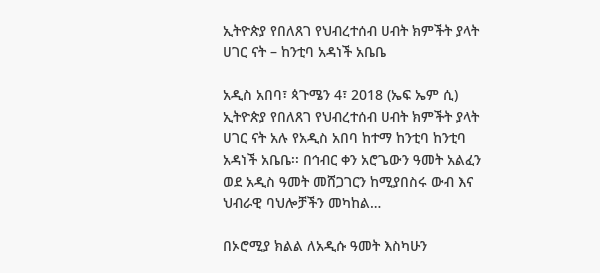ኢትዮጵያ የበለጸገ የህብረተሰብ ሀብት ክምችት ያላት ሀገር ናት – ከንቲባ አዳነች አቤቤ

አዲስ አበባ፣ ጳጉሜን 4፣ 2018 (ኤፍ ኤም ሲ) ኢትዮጵያ የበለጸገ የህብረተሰብ ሀብት ክምችት ያላት ሀገር ናት አሉ የአዲስ አበባ ከተማ ከንቲባ ከንቲባ አዳነች አቤቤ፡፡ በኅብር ቀን አሮጌውን ዓመት አልፈን ወደ አዲስ ዓመት መሸጋገርን ከሚያበስሩ ውብ እና ህብራዊ ባህሎቻችን መካከል…

በኦሮሚያ ክልል ለአዲሱ ዓመት እስካሁን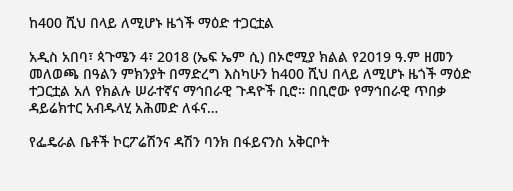ከ400 ሺህ በላይ ለሚሆኑ ዜጎች ማዕድ ተጋርቷል

አዲስ አበባ፣ ጳጉሜን 4፣ 2018 (ኤፍ ኤም ሲ) በኦሮሚያ ክልል የ2019 ዓ.ም ዘመን መለወጫ በዓልን ምክንያት በማድረግ እስካሁን ከ400 ሺህ በላይ ለሚሆኑ ዜጎች ማዕድ ተጋርቷል አለ የክልሉ ሠራተኛና ማኅበራዊ ጉዳዮች ቢሮ። በቢሮው የማኅበራዊ ጥበቃ ዳይሬክተር አብዱላሂ አሕመድ ለፋና…

የፌዴራል ቤቶች ኮርፖሬሽንና ዳሽን ባንክ በፋይናንስ አቅርቦት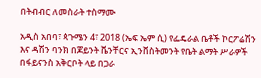በትብብር ለመስራት ተስማሙ

አዲስ አበባ፣ ጳጉሜን 4፣ 2018 (ኤፍ ኤም ሲ) የፌዴራል ቤቶች ኮርፖሬሽን እና ዳሽን ባንክ በጆይንት ቬንቸርና ኢንቨስትመንት የቤት ልማት ሥራዎች በፋይናንስ አቅርቦት ላይ በጋራ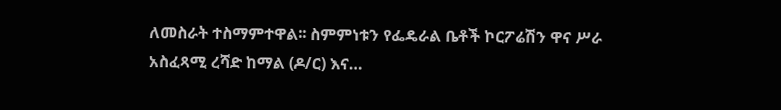ለመስራት ተስማምተዋል፡፡ ስምምነቱን የፌዴራል ቤቶች ኮርፖሬሽን ዋና ሥራ አስፈጻሚ ረሻድ ከማል (ዶ/ር) እና…